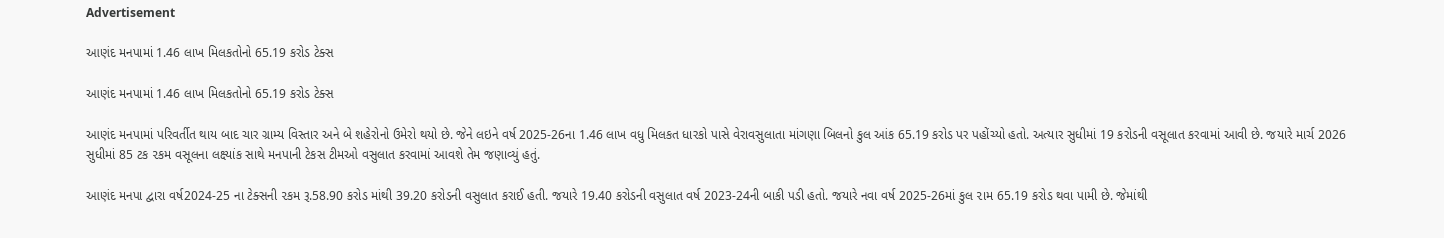Advertisement

આણંદ મનપામાં 1.46 લાખ મિલકતોનો 65.19 કરોડ ટેક્સ

આણંદ મનપામાં 1.46 લાખ મિલકતોનો 65.19 કરોડ ટેક્સ

આણંદ મનપામાં પરિવર્તીત થાય બાદ ચાર ગ્રામ્ય વિસ્તાર અને બે શહેરોનો ઉમેરો થયો છે. જેને લઇને વર્ષ 2025-26ના 1.46 લાખ વધુ મિલકત ધારકો પાસે વેરાવસુલાતા માંગણા બિલનો કુલ આંક 65.19 કરોડ પર પહોંચ્યો હતો. અત્યાર સુધીમાં 19 કરોડની વસૂલાત કરવામાં આવી છે. જયારે માર્ચ 2026 સુધીમાં 85 ટક ૨કમ વસૂલના લક્ષ્યાંક સાથે મનપાની ટેકસ ટીમઓ વસુલાત કરવામાં આવશે તેમ જણાવ્યું હતું.

આણંદ મનપા દ્વારા વર્ષ2024-25 ના ટેક્સની ૨કમ રૂ.58.90 કરોડ માંથી 39.20 કરોડની વસુલાત કરાઈ હતી. જયારે 19.40 કરોડની વસુલાત વર્ષ 2023-24ની બાકી પડી હતો. જયારે નવા વર્ષ 2025-26માં કુલ ૨ામ 65.19 કરોડ થવા પામી છે. જેમાંથી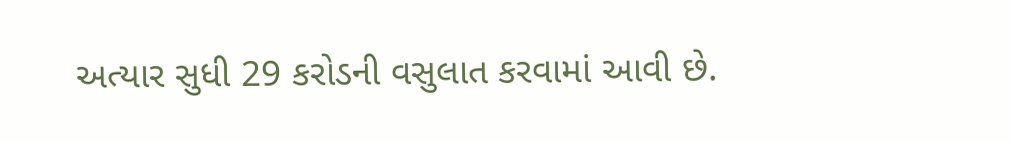અત્યાર સુધી 29 કરોડની વસુલાત કરવામાં આવી છે.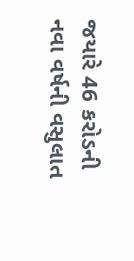જયારે 46 કરોડની નવા વર્ષની વસુલાત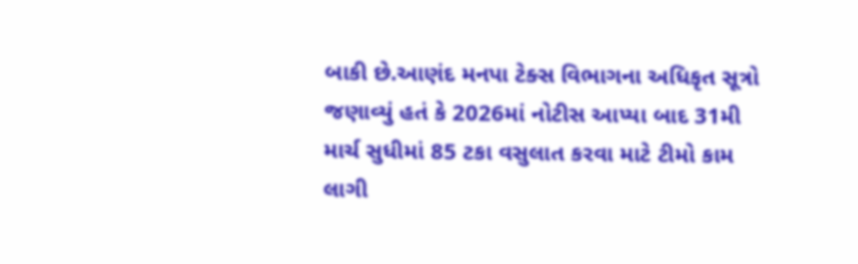બાકી છે.આણંદ મનપા ટેક્સ વિભાગના અધિકૃત સૂત્રો જણાવ્યું હતં કે 2026માં નોટીસ આપ્યા બાદ 31મી માર્ચ સુધીમાં 85 ટકા વસુલાત કરવા માટે ટીમો કામ લાગી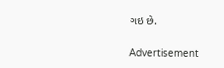ગઇ છે.

Advertisement